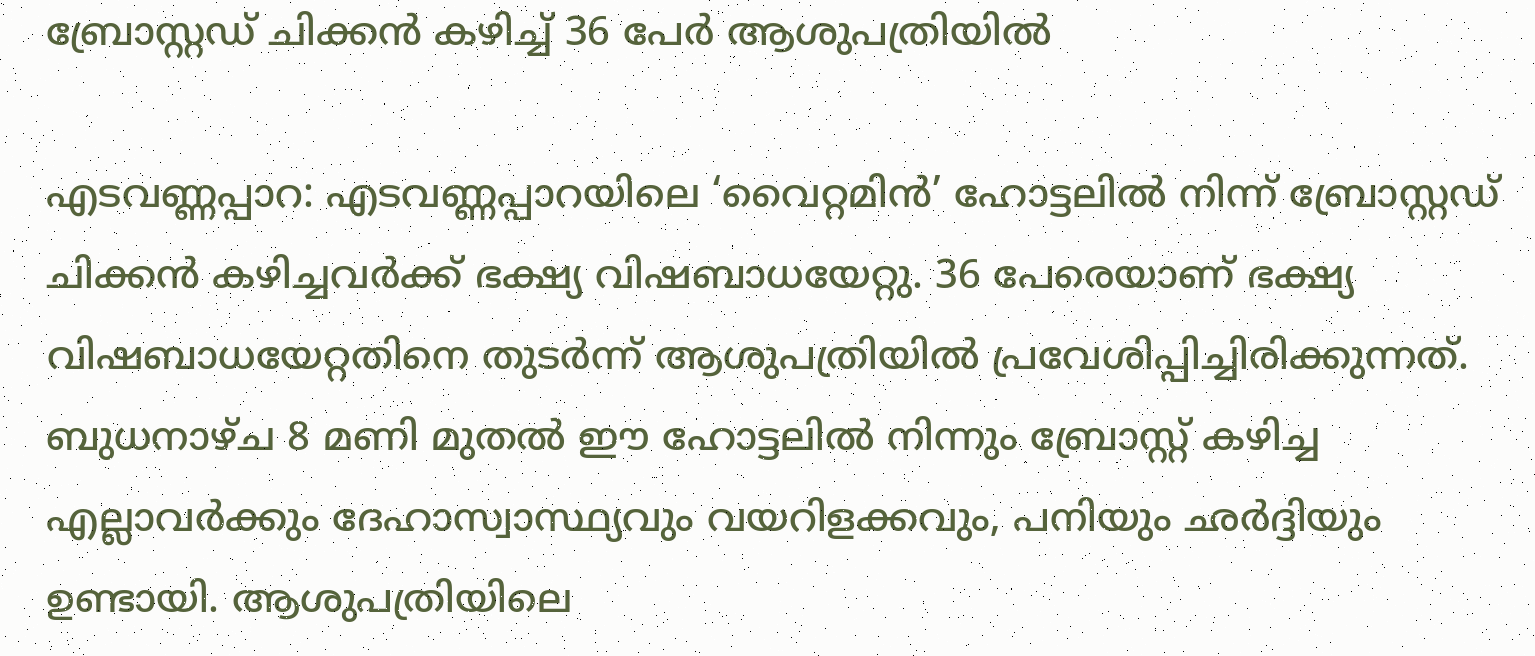ബ്രോസ്റ്റഡ് ചിക്കന്‍ കഴിച്ച് 36 പേര്‍ ആശുപത്രിയില്‍

എടവണ്ണപ്പാറ: എടവണ്ണപ്പാറയിലെ ‘വൈറ്റമിന്‍’ ഹോട്ടലില്‍ നിന്ന് ബ്രോസ്റ്റഡ് ചിക്കന്‍ കഴിച്ചവര്‍ക്ക് ഭക്ഷ്യ വിഷബാധയേറ്റു. 36 പേരെയാണ് ഭക്ഷ്യ വിഷബാധയേറ്റതിനെ തുടര്‍ന്ന് ആശുപത്രിയില്‍ പ്രവേശിപ്പിച്ചിരിക്കുന്നത്. ബുധനാഴ്ച 8 മണി മുതല്‍ ഈ ഹോട്ടലില്‍ നിന്നും ബ്രോസ്റ്റ് കഴിച്ച എല്ലാവര്‍ക്കും ദേഹാസ്വാസ്ഥ്യവും വയറിളക്കവും, പനിയും ഛര്‍ദ്ദിയും ഉണ്ടായി. ആശുപത്രിയിലെ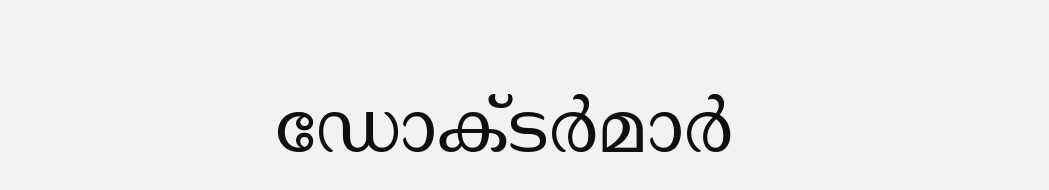ഡോക്ടര്‍മാര്‍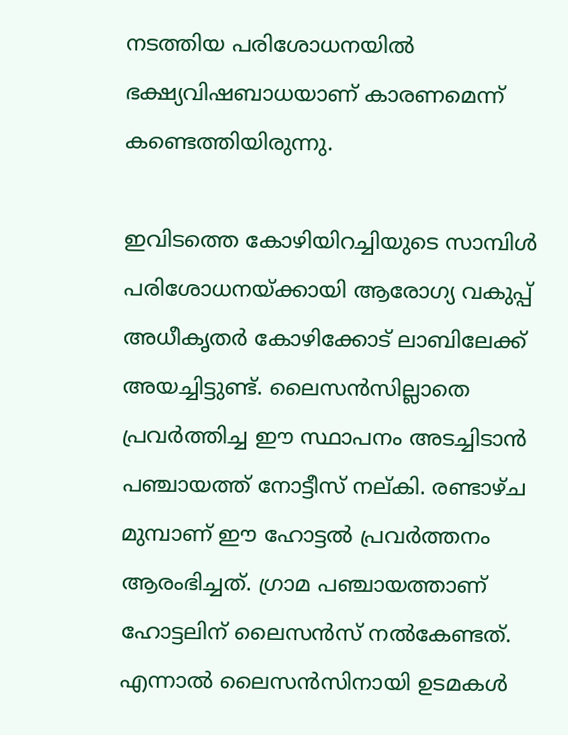നടത്തിയ പരിശോധനയില്‍ ഭക്ഷ്യവിഷബാധയാണ് കാരണമെന്ന് കണ്ടെത്തിയിരുന്നു.

ഇവിടത്തെ കോഴിയിറച്ചിയുടെ സാമ്പിള്‍ പരിശോധനയ്ക്കായി ആരോഗ്യ വകുപ്പ് അധീകൃതര്‍ കോഴിക്കോട് ലാബിലേക്ക് അയച്ചിട്ടുണ്ട്. ലൈസന്‍സില്ലാതെ പ്രവര്‍ത്തിച്ച ഈ സ്ഥാപനം അടച്ചിടാന്‍ പഞ്ചായത്ത് നോട്ടീസ് നല്കി. രണ്ടാഴ്ച മുമ്പാണ് ഈ ഹോട്ടല്‍ പ്രവര്‍ത്തനം ആരംഭിച്ചത്. ഗ്രാമ പഞ്ചായത്താണ് ഹോട്ടലിന് ലൈസന്‍സ് നല്‍കേണ്ടത്. എന്നാല്‍ ലൈസന്‍സിനായി ഉടമകള്‍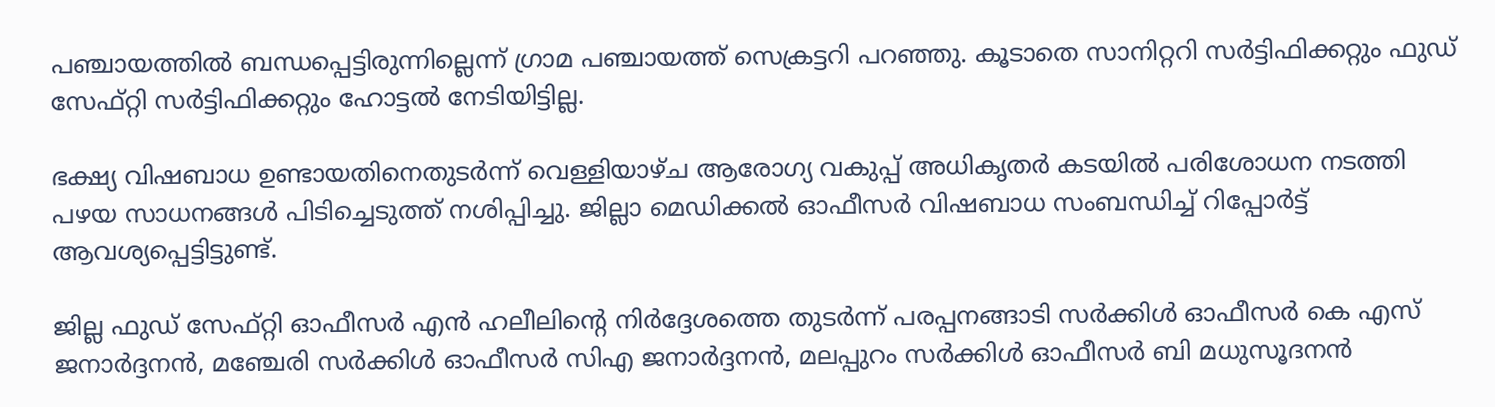പഞ്ചായത്തില്‍ ബന്ധപ്പെട്ടിരുന്നില്ലെന്ന് ഗ്രാമ പഞ്ചായത്ത് സെക്രട്ടറി പറഞ്ഞു. കൂടാതെ സാനിറ്ററി സര്‍ട്ടിഫിക്കറ്റും ഫുഡ് സേഫ്റ്റി സര്‍ട്ടിഫിക്കറ്റും ഹോട്ടല്‍ നേടിയിട്ടില്ല.

ഭക്ഷ്യ വിഷബാധ ഉണ്ടായതിനെതുടര്‍ന്ന് വെള്ളിയാഴ്ച ആരോഗ്യ വകുപ്പ് അധികൃതര്‍ കടയില്‍ പരിശോധന നടത്തി പഴയ സാധനങ്ങള്‍ പിടിച്ചെടുത്ത് നശിപ്പിച്ചു. ജില്ലാ മെഡിക്കല്‍ ഓഫീസര്‍ വിഷബാധ സംബന്ധിച്ച് റിപ്പോര്‍ട്ട് ആവശ്യപ്പെട്ടിട്ടുണ്ട്.

ജില്ല ഫുഡ് സേഫ്റ്റി ഓഫീസര്‍ എന്‍ ഹലീലിന്റെ നിര്‍ദ്ദേശത്തെ തുടര്‍ന്ന് പരപ്പനങ്ങാടി സര്‍ക്കിള്‍ ഓഫീസര്‍ കെ എസ് ജനാര്‍ദ്ദനന്‍, മഞ്ചേരി സര്‍ക്കിള്‍ ഓഫീസര്‍ സിഎ ജനാര്‍ദ്ദനന്‍, മലപ്പുറം സര്‍ക്കിള്‍ ഓഫീസര്‍ ബി മധുസൂദനന്‍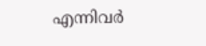എന്നിവര്‍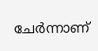ചേര്‍ന്നാണ്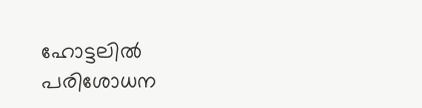ഹോട്ടലില്‍ പരിശോധന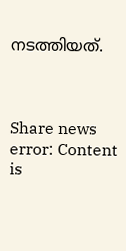നടത്തിയത്.



Share news
error: Content is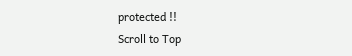protected !!
Scroll to Top